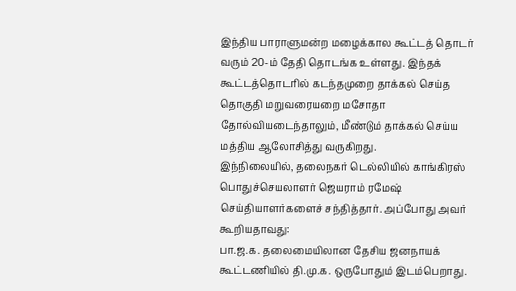இந்திய பாராளுமன்ற மழைக்கால கூட்டத் தொடர் வரும் 20-ம் தேதி தொடங்க உள்ளது. இந்தக் கூட்டத்தொடரில் கடந்தமுறை தாக்கல் செய்த தொகுதி மறுவரையறை மசோதா தோல்வியடைந்தாலும், மீண்டும் தாக்கல் செய்ய மத்திய ஆலோசித்து வருகிறது.
இந்நிலையில், தலைநகர் டெல்லியில் காங்கிரஸ் பொதுச்செயலாளர் ஜெயராம் ரமேஷ் செய்தியாளர்களைச் சந்தித்தார். அப்போது அவர் கூறியதாவது:
பா.ஜ.க. தலைமையிலான தேசிய ஜனநாயக் கூட்டணியில் தி.மு.க. ஒருபோதும் இடம்பெறாது.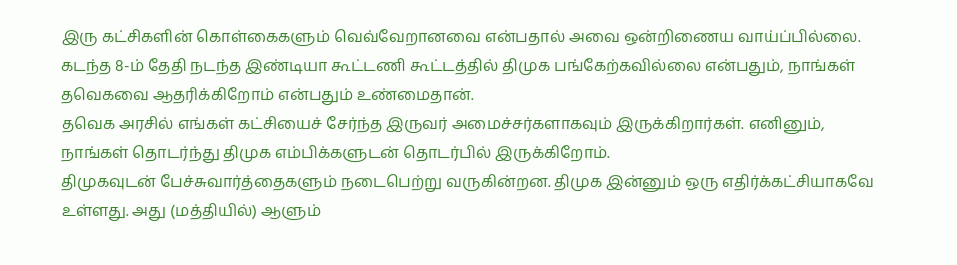இரு கட்சிகளின் கொள்கைகளும் வெவ்வேறானவை என்பதால் அவை ஒன்றிணைய வாய்ப்பில்லை.
கடந்த 8-ம் தேதி நடந்த இண்டியா கூட்டணி கூட்டத்தில் திமுக பங்கேற்கவில்லை என்பதும், நாங்கள் தவெகவை ஆதரிக்கிறோம் என்பதும் உண்மைதான்.
தவெக அரசில் எங்கள் கட்சியைச் சேர்ந்த இருவர் அமைச்சர்களாகவும் இருக்கிறார்கள். எனினும், நாங்கள் தொடர்ந்து திமுக எம்பிக்களுடன் தொடர்பில் இருக்கிறோம்.
திமுகவுடன் பேச்சுவார்த்தைகளும் நடைபெற்று வருகின்றன. திமுக இன்னும் ஒரு எதிர்க்கட்சியாகவே உள்ளது. அது (மத்தியில்) ஆளும்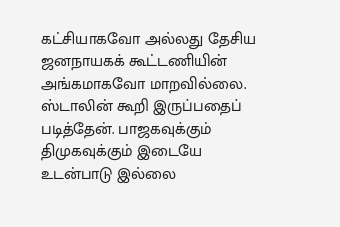கட்சியாகவோ அல்லது தேசிய ஜனநாயகக் கூட்டணியின் அங்கமாகவோ மாறவில்லை.
ஸ்டாலின் கூறி இருப்பதைப் படித்தேன். பாஜகவுக்கும் திமுகவுக்கும் இடையே உடன்பாடு இல்லை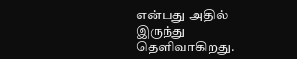என்பது அதில் இருந்து தெளிவாகிறது.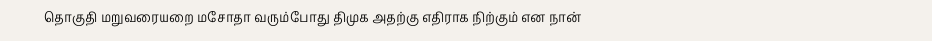தொகுதி மறுவரையறை மசோதா வரும்போது திமுக அதற்கு எதிராக நிற்கும் என நான்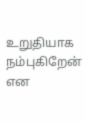உறுதியாக நம்புகிறேன் என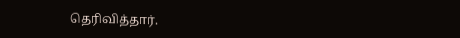தெரிவித்தார்.